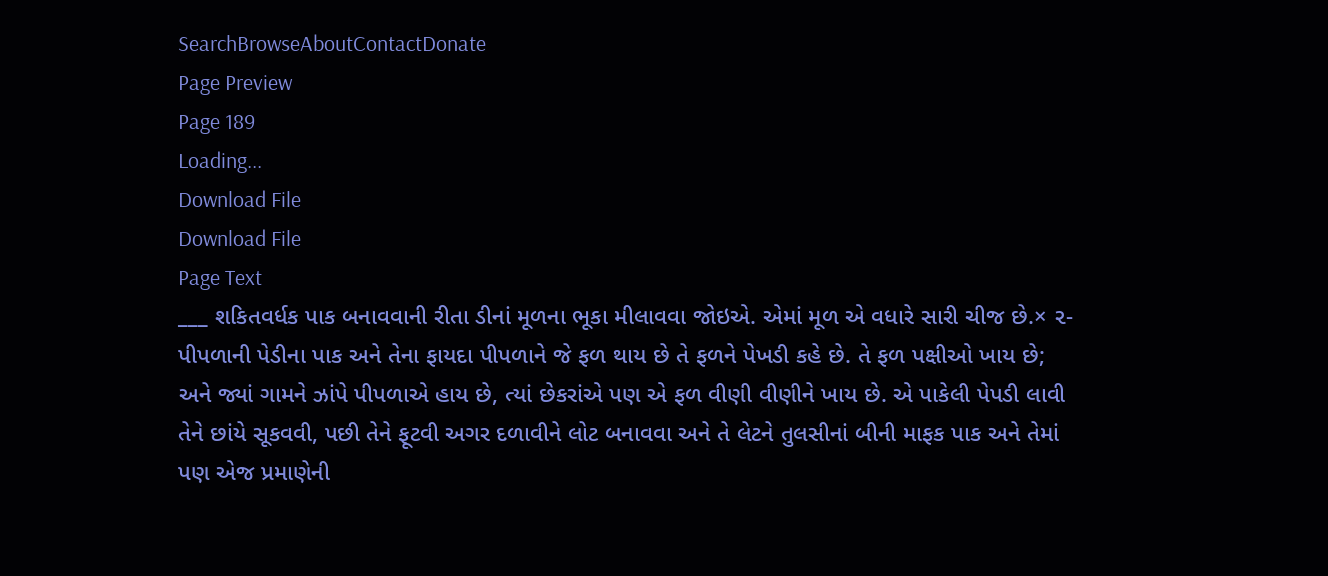SearchBrowseAboutContactDonate
Page Preview
Page 189
Loading...
Download File
Download File
Page Text
___ શકિતવર્ધક પાક બનાવવાની રીતા ડીનાં મૂળના ભૂકા મીલાવવા જોઇએ. એમાં મૂળ એ વધારે સારી ચીજ છે.× ૨-પીપળાની પેડીના પાક અને તેના ફાયદા પીપળાને જે ફળ થાય છે તે ફળને પેખડી કહે છે. તે ફળ પક્ષીઓ ખાય છે; અને જ્યાં ગામને ઝાંપે પીપળાએ હાય છે, ત્યાં છેકરાંએ પણ એ ફળ વીણી વીણીને ખાય છે. એ પાકેલી પેપડી લાવી તેને છાંયે સૂકવવી, પછી તેને ફૂટવી અગર દળાવીને લોટ બનાવવા અને તે લેટને તુલસીનાં બીની માફક પાક અને તેમાં પણ એજ પ્રમાણેની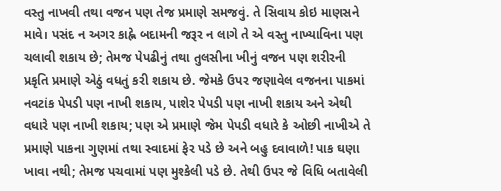વસ્તુ નાખવી તથા વજન પણ તેજ પ્રમાણે સમજવું. તે સિવાય કોઇ માણસને માવે। પસંદ ન અગર કાહ્ને બદામની જરૂર ન લાગે તે એ વસ્તુ નાખ્યાવિના પણ ચલાવી શકાય છે; તેમજ પેપઢીનું તથા તુલસીના ખીનું વજન પણ શરીરની પ્રકૃતિ પ્રમાણે એઠું વધતું કરી શકાય છે. જેમકે ઉપર જણાવેલ વજનના પાકમાં નવટાંક પેપડી પણ નાખી શકાય, પાશેર પેપડી પણ નાખી શકાય અને એથી વધારે પણ નાખી શકાય; પણ એ પ્રમાણે જેમ પેપડી વધારે કે ઓછી નાખીએ તે પ્રમાણે પાકના ગુણમાં તથા સ્વાદમાં ફેર પડે છે અને બહુ દવાવાળે! પાક ઘણા ખાવા નથી; તેમજ પચવામાં પણ મુશ્કેલી પડે છે. તેથી ઉપર જે વિધિ બતાવેલી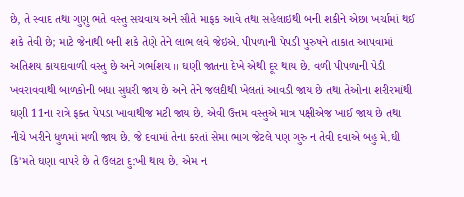છે, તે સ્વાદ તથા ગુણુ ભતે વસ્તુ સચવાય અને સૌતે માફક આવે તથા સહેલાઇથી બની શકીને એછા ખર્ચામાં થઈ શકે તેવી છે; માટે જેનાથી બની શકે તેણે તેને લાભ લવે જેઇએ. પીપળાની પેપડી પુરુષને તાકાત આપવામાં અતિશય કાયદાવાળી વસ્તુ છે અને ગર્ભાશય ।। ઘણી જાતના દેખે એથી દૂર થાય છે. વળી પીપળાની પેડી ખવરાવવાથી બાળકોની બધા સુધરી જાય છે અને તેને જલદીથી ખેલતાં આવડી જાય છે તથા તેઓના શરીરમાંથી ઘણી 11ના રાત્રે ફક્ત પેપડા ખાવાથીજ મટી જાય છે. એવી ઉત્તમ વસ્તુએ માત્ર પક્ષીએજ ખાઈ જાય છે તથા નીચે ખરીને ધુળમાં મળી જાય છે. જે દવામાં તેના કરતાં સેમા ભાગ જેટલે પણ ગુરુ ન તેવી દવાએ બહુ મે.ઘી કિ'મતે ઘણા વાપરે છે તે ઉલટા દુ:ખી થાય છે. એમ ન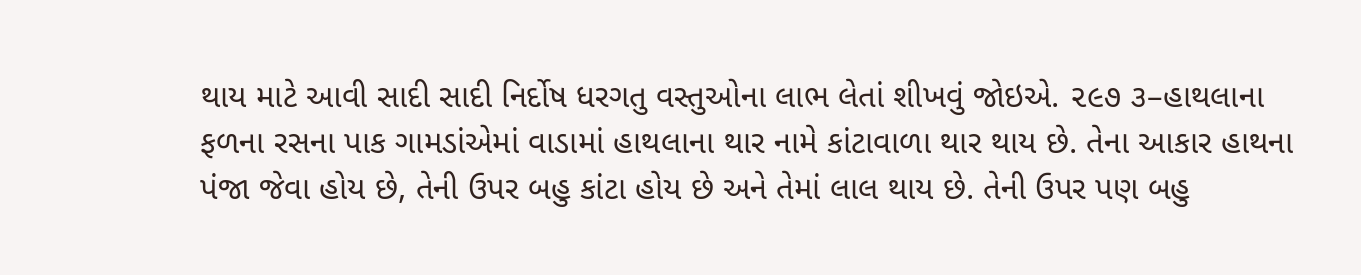થાય માટે આવી સાદી સાદી નિર્દોષ ધરગતુ વસ્તુઓના લાભ લેતાં શીખવું જોઇએ. ૨૯૭ ૩–હાથલાના ફળના રસના પાક ગામડાંએમાં વાડામાં હાથલાના થાર નામે કાંટાવાળા થાર થાય છે. તેના આકાર હાથના પંજા જેવા હોય છે, તેની ઉપર બહુ કાંટા હોય છે અને તેમાં લાલ થાય છે. તેની ઉપર પણ બહુ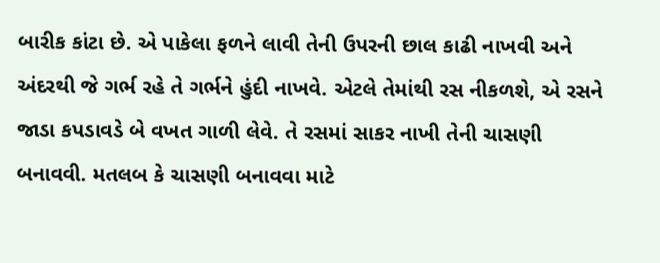બારીક કાંટા છે. એ પાકેલા ફળને લાવી તેની ઉપરની છાલ કાઢી નાખવી અને અંદરથી જે ગર્ભ રહે તે ગર્ભને હુંદી નાખવે. એટલે તેમાંથી રસ નીકળશે, એ રસને જાડા કપડાવડે બે વખત ગાળી લેવે. તે રસમાં સાકર નાખી તેની ચાસણી બનાવવી. મતલબ કે ચાસણી બનાવવા માટે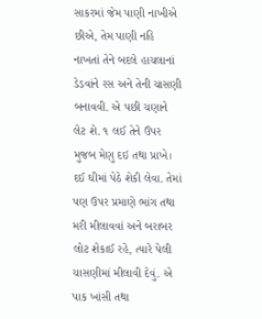સાકરમાં જેમ પાણી નાખીએ છીએ, તેમ પાણી નહિ નાખતાં તેને બદલે હાચલાનાં ડેડવાંને રસ અને તેની ચાસણી બનાવવી. એ પછી ચણાને લેટ શે. ૧ લઈ તેને ઉપર મુજબ મેણુ દઇ તથા પ્રાખે। દઈ ઘીમાં પેઠે શેકી લેવા. તેમાં પણ ઉપર પ્રમાણે ભાંગ તથા મરી મીલાવવાં અને બરાબર લોટ શેકાઈ રહે, ત્યારે પેલી ચાસણીમાં મીલાવી દેવું. એ પાક ખાંસી તથા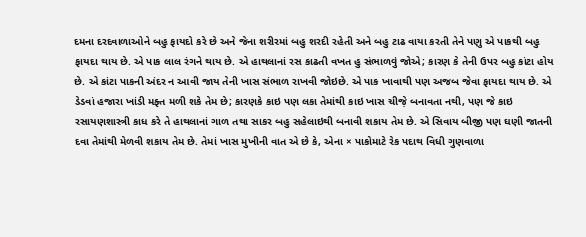દમના દરદવાળાઓને બહુ ફાયદો કરે છે અને જેના શરીરમાં બહુ શરદી રહેતી અને બહુ ટાઢ વાયા કરતી તેને પણુ એ પાકથી બહુ ફાયદા થાય છે. એ પાક લાલ રંગને થાય છે. એ હાથલાનાં રસ કાઢતી વખત હુ સંભાળવું જોએ; કારણ કે તેની ઉપર બહુ કાંટા હોય છે. એ કાંટા પાકની અંદર ન આવી જાય તેની ખાસ સંભાળ રાખવી જોઇછે. એ પાક ખાવાથી પણ અજબ જેવા ફાયદા થાય છે. એ ડેડવાં હજારા ખાંડી મફ્ત મળી શકે તેમ છે; કારણકે કાઇ પણ લકા તેમાંથી કાઇ ખાસ ચીજ઼ે બનાવતા નથી, પણ જે કાઇ રસાયણશાસ્ત્રી કાધ કરે તે હાથલાનાં ગાળ તથા સાકર બહુ સહેલાઇથી બનાવી શકાય તેમ છે. એ સિવાય બીજી પણ ઘણી જાતની દવા તેમાંથી મેળવી શકાય તેમ છે. તેમાં ખાસ મુખીની વાત એ છે કે, એના × પાકોમાટે રેક પદાથ વિધી ગુણવાળા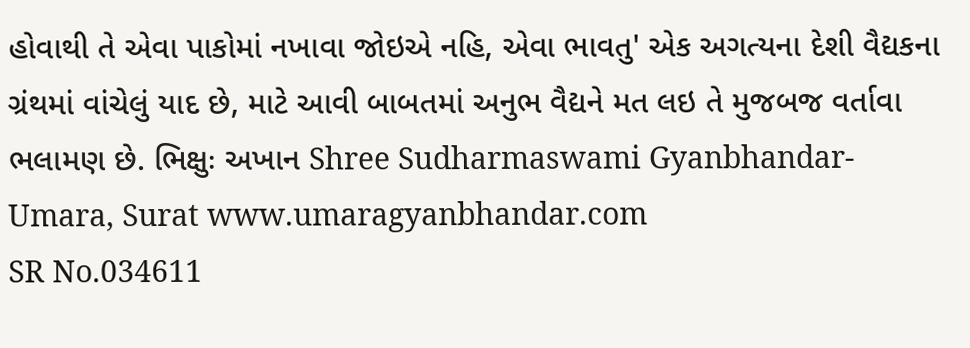હોવાથી તે એવા પાકોમાં નખાવા જોઇએ નહિ, એવા ભાવતુ' એક અગત્યના દેશી વૈદ્યકના ગ્રંથમાં વાંચેલું યાદ છે, માટે આવી બાબતમાં અનુભ વૈદ્યને મત લઇ તે મુજબજ વર્તાવા ભલામણ છે. ભિક્ષુઃ અખાન Shree Sudharmaswami Gyanbhandar-Umara, Surat www.umaragyanbhandar.com
SR No.034611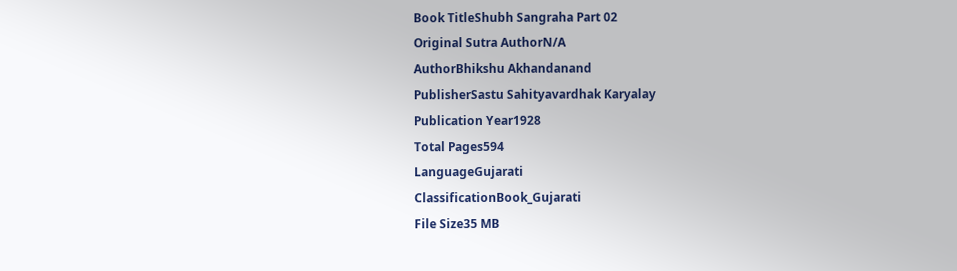Book TitleShubh Sangraha Part 02
Original Sutra AuthorN/A
AuthorBhikshu Akhandanand
PublisherSastu Sahityavardhak Karyalay
Publication Year1928
Total Pages594
LanguageGujarati
ClassificationBook_Gujarati
File Size35 MB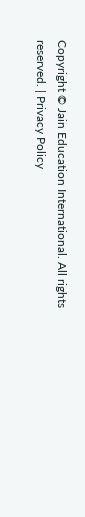Copyright © Jain Education International. All rights reserved. | Privacy Policy